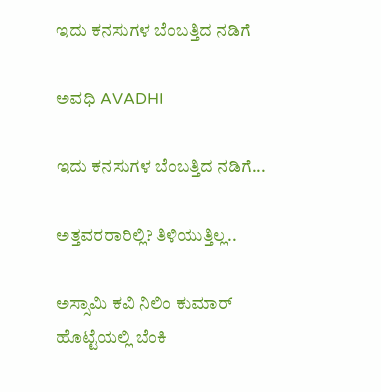ಇದು ಕನಸುಗಳ ಬೆಂಬತ್ತಿದ ನಡಿಗೆ‍

ಅವಧಿ AVADHI

ಇದು ಕನಸುಗಳ ಬೆಂಬತ್ತಿದ ನಡಿಗೆ...

ಅತ್ತವರರಾರಿಲ್ಲಿ? ತಿಳಿಯುತ್ತಿಲ್ಲ..

ಅಸ್ಸಾಮಿ ಕವಿ ನಿಲಿಂ ಕುಮಾರ್ ಹೊಟ್ಟೆಯಲ್ಲಿ ಬೆಂಕಿ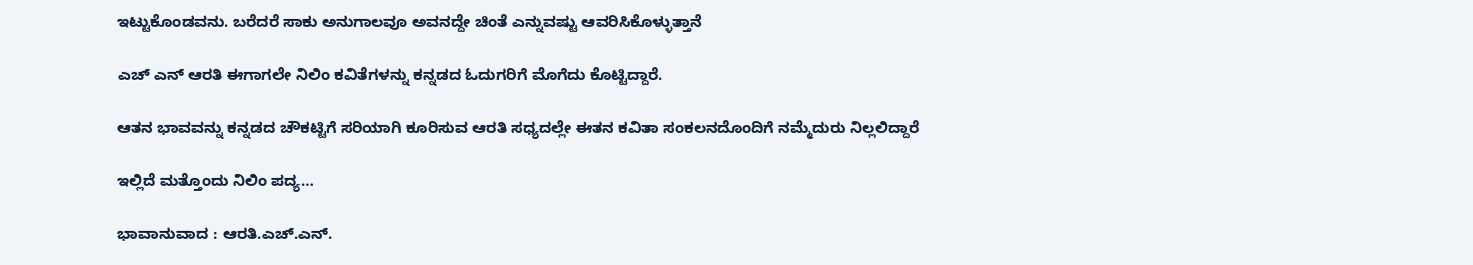ಇಟ್ಟುಕೊಂಡವನು. ಬರೆದರೆ ಸಾಕು ಅನುಗಾಲವೂ ಅವನದ್ದೇ ಚಿಂತೆ ಎನ್ನುವಷ್ಟು ಆವರಿಸಿಕೊಳ್ಳುತ್ತಾನೆ

ಎಚ್ ಎನ್ ಆರತಿ ಈಗಾಗಲೇ ನಿಲಿಂ ಕವಿತೆಗಳನ್ನು ಕನ್ನಡದ ಓದುಗರಿಗೆ ಮೊಗೆದು ಕೊಟ್ಟಿದ್ದಾರೆ.

ಆತನ ಭಾವವನ್ನು ಕನ್ನಡದ ಚೌಕಟ್ಟಿಗೆ ಸರಿಯಾಗಿ ಕೂರಿಸುವ ಆರತಿ ಸಧ್ಯದಲ್ಲೇ ಈತನ ಕವಿತಾ ಸಂಕಲನದೊಂದಿಗೆ ನಮ್ಮೆದುರು ನಿಲ್ಲಲಿದ್ದಾರೆ

ಇಲ್ಲಿದೆ ಮತ್ತೊಂದು ನಿಲಿಂ ಪದ್ಯ…

ಭಾವಾನುವಾದ : ಆರತಿ.ಎಚ್.ಎನ್.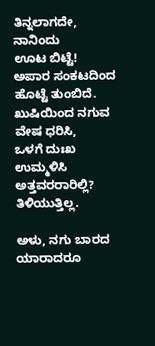ತಿನ್ನಲಾಗದೇ, ನಾನಿಂದು
ಊಟ ಬಿಟ್ಟೆ!
ಅಪಾರ ಸಂಕಟದಿಂದ
ಹೊಟ್ಟೆ ತುಂಬಿದೆ.
ಖುಷಿಯಿಂದ ನಗುವ ವೇಷ ಧರಿಸಿ,
ಒಳಗೆ ದುಃಖ ಉಮ್ಮಳಿಸಿ
ಅತ್ತವರರಾರಿಲ್ಲಿ? ತಿಳಿಯುತ್ತಿಲ್ಲ.

ಅಳು, ನಗು ಬಾರದ
ಯಾರಾದರೂ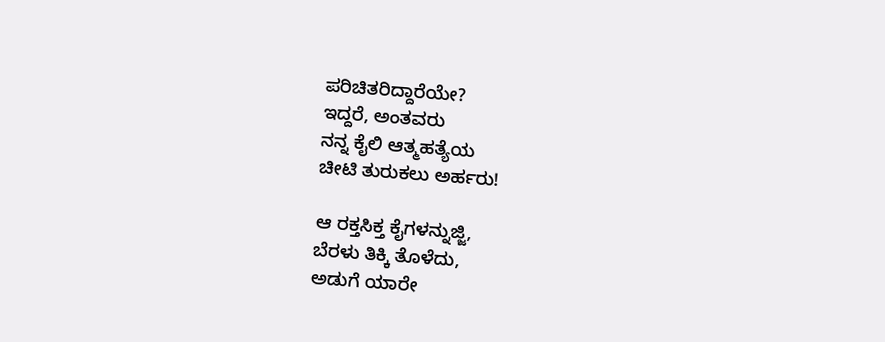ಪರಿಚಿತರಿದ್ದಾರೆಯೇ?
ಇದ್ದರೆ, ಅಂತವರು
ನನ್ನ ಕೈಲಿ ಆತ್ಮಹತ್ಯೆಯ
ಚೀಟಿ ತುರುಕಲು ಅರ್ಹರು!

ಆ ರಕ್ತಸಿಕ್ತ ಕೈಗಳನ್ನುಜ್ಜಿ,
ಬೆರಳು ತಿಕ್ಕಿ ತೊಳೆದು,
ಅಡುಗೆ ಯಾರೇ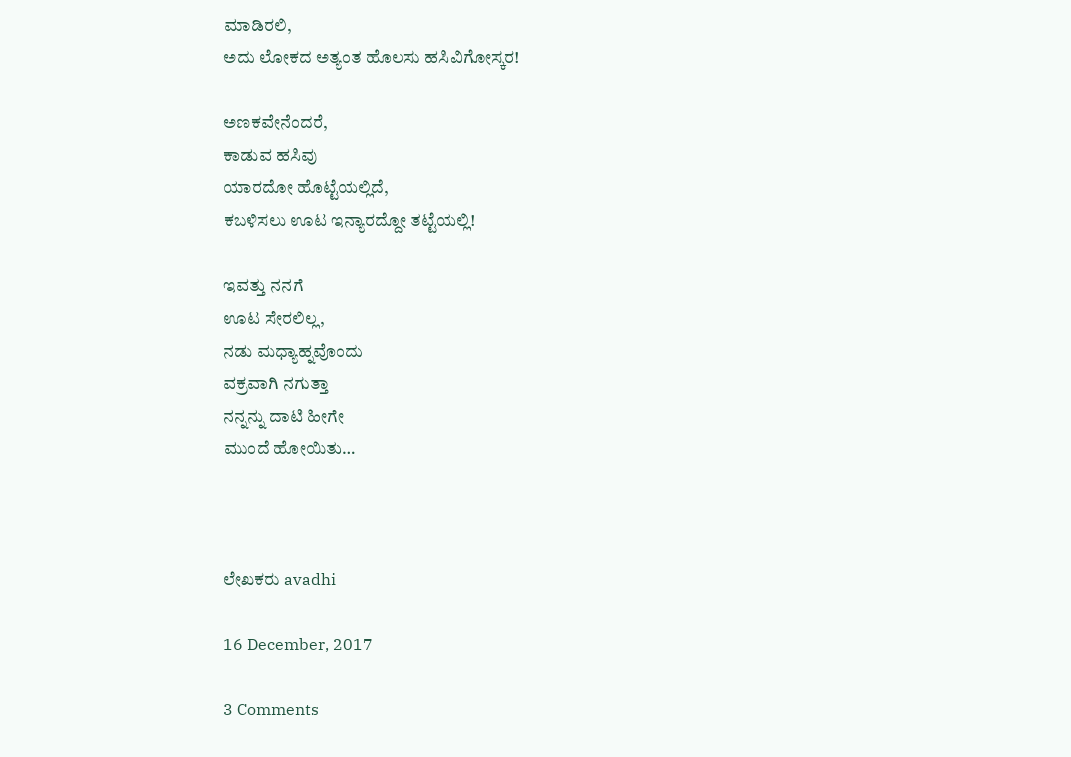ಮಾಡಿರಲಿ,
ಅದು ಲೋಕದ ಅತ್ಯಂತ ಹೊಲಸು ಹಸಿವಿಗೋಸ್ಕರ!

ಅಣಕವೇನೆಂದರೆ,
ಕಾಡುವ ಹಸಿವು
ಯಾರದೋ ಹೊಟ್ಟೆಯಲ್ಲಿದೆ,
ಕಬಳಿಸಲು ಊಟ ಇನ್ಯಾರದ್ದೋ ತಟ್ಟೆಯಲ್ಲಿ!

ಇವತ್ತು ನನಗೆ
ಊಟ ಸೇರಲಿಲ್ಲ,
ನಡು ಮಧ್ಯಾಹ್ನವೊಂದು
ವಕ್ರವಾಗಿ ನಗುತ್ತಾ
ನನ್ನನ್ನು ದಾಟಿ ಹೀಗೇ
ಮುಂದೆ ಹೋಯಿತು…



ಲೇಖಕರು avadhi

16 December, 2017

3 Comments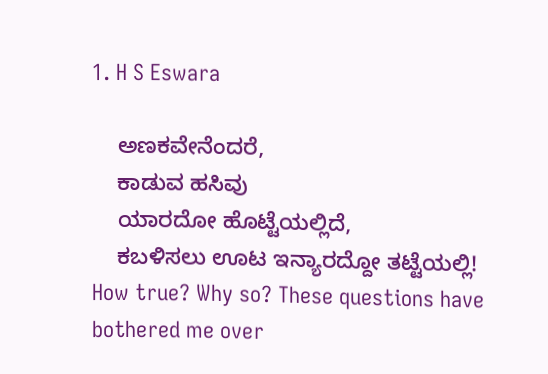1. H S Eswara

    ಅಣಕವೇನೆಂದರೆ,
    ಕಾಡುವ ಹಸಿವು
    ಯಾರದೋ ಹೊಟ್ಟೆಯಲ್ಲಿದೆ,
    ಕಬಳಿಸಲು ಊಟ ಇನ್ಯಾರದ್ದೋ ತಟ್ಟೆಯಲ್ಲಿ! How true? Why so? These questions have bothered me over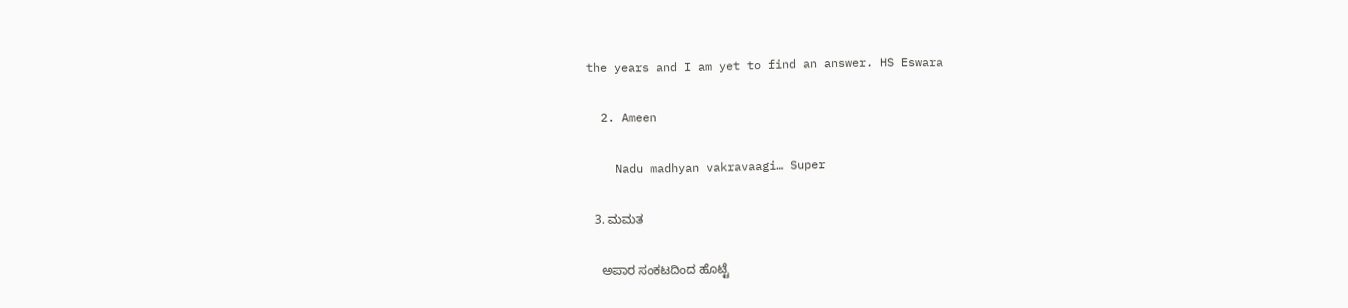the years and I am yet to find an answer. HS Eswara

  2. Ameen

    Nadu madhyan vakravaagi… Super

  3. ಮಮತ

    ಅಪಾರ ಸಂಕಟದಿಂದ ಹೊಟ್ಟೆ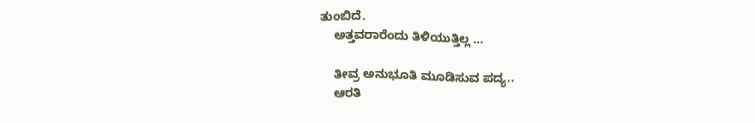ತುಂಬಿದೆ.
    ಅತ್ತವರಾರೆಂದು ತಿಳಿಯುತ್ತಿಲ್ಲ …

    ತೀವ್ರ ಅನುಭೂತಿ ಮೂಡಿಸುವ ಪದ್ಯ..
    ಆರತಿ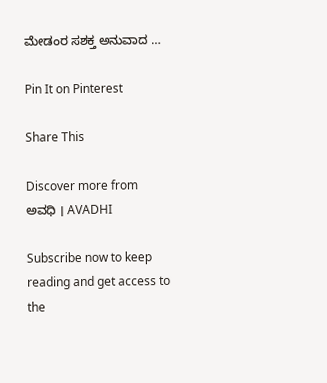ಮೇಡಂರ ಸಶಕ್ತ ಅನುವಾದ …

Pin It on Pinterest

Share This

Discover more from ಅವಧಿ । AVADHI

Subscribe now to keep reading and get access to the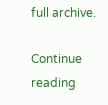full archive.

Continue reading